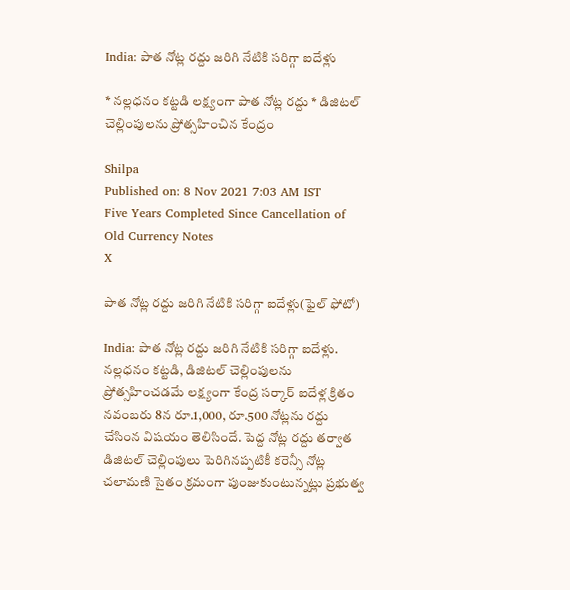India: పాత నోట్ల రద్దు జరిగి నేటికి సరిగ్గా ఐదేళ్లు

* నల్లధనం కట్టడి లక్ష్యంగా పాత నోట్ల రద్దు * డిజిటల్‌ చెల్లింపులను ప్రోత్సహించిన కేంద్రం

Shilpa
Published on: 8 Nov 2021 7:03 AM IST
Five Years Completed Since Cancellation of Old Currency Notes
X

పాత నోట్ల రద్దు జరిగి నేటికి సరిగ్గా ఐదేళ్లు(ఫైల్ ఫోటో)

India: పాత నోట్ల రద్దు జరిగి నేటికి సరిగ్గా ఐదేళ్లు. నల్లధనం కట్టడి, డిజిటల్‌ చెల్లింపులను ప్రోత్సహించడమే లక్ష్యంగా కేంద్ర సర్కార్‌ ఐదేళ్ల క్రితం నవంబరు 8న రూ.1,000, రూ.500 నోట్లను రద్దు చేసింన విషయం తెలిసిందే. పెద్ద నోట్ల రద్దు తర్వాత డిజిటల్‌ చెల్లింపులు పెరిగినప్పటికీ కరెన్సీ నోట్ల చలామణి సైతం క్రమంగా పుంజుకుంటున్నట్లు ప్రభుత్వ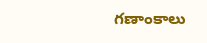గణాంకాలు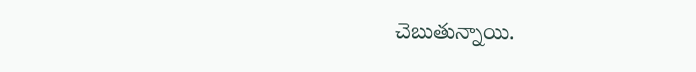చెబుతున్నాయి.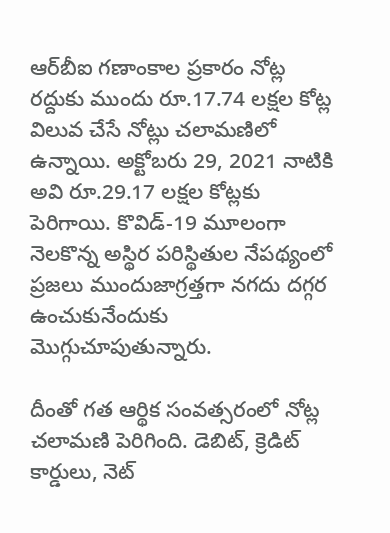ఆర్‌బీఐ గణాంకాల ప్రకారం నోట్ల రద్దుకు ముందు రూ.17.74 లక్షల కోట్ల విలువ చేసే నోట్లు చలామణిలో ఉన్నాయి. అక్టోబరు 29, 2021 నాటికి అవి రూ.29.17 లక్షల కోట్లకు పెరిగాయి. కొవిడ్‌-19 మూలంగా నెలకొన్న అస్థిర పరిస్థితుల నేపథ్యంలో ప్రజలు ముందుజాగ్రత్తగా నగదు దగ్గర ఉంచుకునేందుకు మొగ్గుచూపుతున్నారు.

దీంతో గత ఆర్థిక సంవత్సరంలో నోట్ల చలామణి పెరిగింది. డెబిట్‌, క్రెడిట్‌ కార్డులు, నెట్‌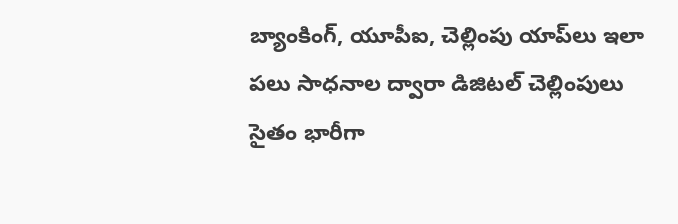బ్యాంకింగ్‌, యూపీఐ, చెల్లింపు యాప్‌లు ఇలా పలు సాధనాల ద్వారా డిజిటల్‌ చెల్లింపులు సైతం భారీగా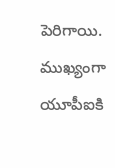పెరిగాయి. ముఖ్యంగా యూపీఐకి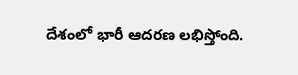దేశంలో భారీ ఆదరణ లభిస్తోంది.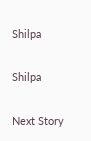Shilpa

Shilpa

Next Story